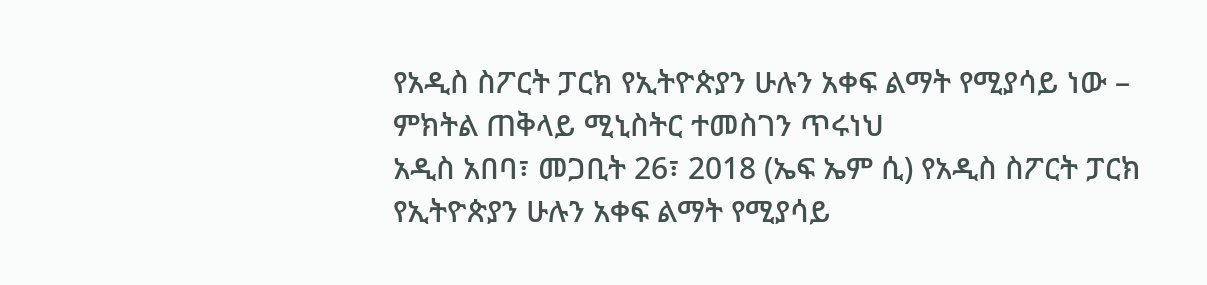የአዲስ ስፖርት ፓርክ የኢትዮጵያን ሁሉን አቀፍ ልማት የሚያሳይ ነው – ምክትል ጠቅላይ ሚኒስትር ተመስገን ጥሩነህ
አዲስ አበባ፣ መጋቢት 26፣ 2018 (ኤፍ ኤም ሲ) የአዲስ ስፖርት ፓርክ የኢትዮጵያን ሁሉን አቀፍ ልማት የሚያሳይ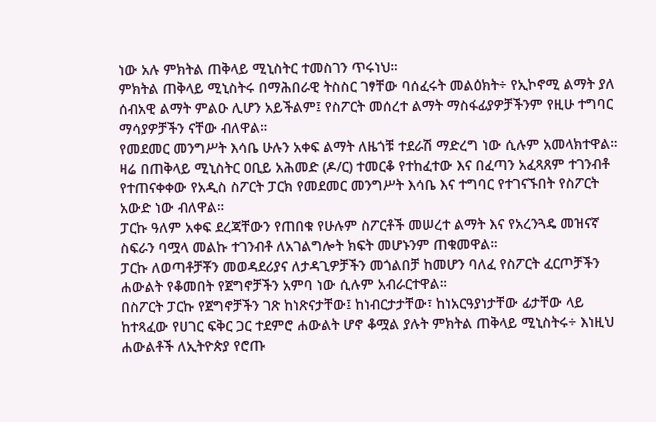ነው አሉ ምክትል ጠቅላይ ሚኒስትር ተመስገን ጥሩነህ።
ምክትል ጠቅላይ ሚኒስትሩ በማሕበራዊ ትስስር ገፃቸው ባሰፈሩት መልዕክት÷ የኢኮኖሚ ልማት ያለ ሰብአዊ ልማት ምልዑ ሊሆን አይችልም፤ የስፖርት መሰረተ ልማት ማስፋፊያዎቻችንም የዚሁ ተግባር ማሳያዎቻችን ናቸው ብለዋል።
የመደመር መንግሥት እሳቤ ሁሉን አቀፍ ልማት ለዜጎቹ ተደራሽ ማድረግ ነው ሲሉም አመላክተዋል።
ዛሬ በጠቅላይ ሚኒስትር ዐቢይ አሕመድ (ዶ/ር) ተመርቆ የተከፈተው እና በፈጣን አፈጻጸም ተገንብቶ የተጠናቀቀው የአዲስ ስፖርት ፓርክ የመደመር መንግሥት እሳቤ እና ተግባር የተገናኙበት የስፖርት አውድ ነው ብለዋል።
ፓርኩ ዓለም አቀፍ ደረጃቸውን የጠበቁ የሁሉም ስፖርቶች መሠረተ ልማት እና የአረንጓዴ መዝናኛ ስፍራን ባሟላ መልኩ ተገንብቶ ለአገልግሎት ክፍት መሆኑንም ጠቁመዋል።
ፓርኩ ለወጣቶቻቾን መወዳደሪያና ለታዳጊዎቻችን መጎልበቻ ከመሆን ባለፈ የስፖርት ፈርጦቻችን ሐውልት የቆመበት የጀግኖቻችን አምባ ነው ሲሉም አብራርተዋል።
በስፖርት ፓርኩ የጀግኖቻችን ገጽ ከነጽናታቸው፤ ከነብርታታቸው፣ ከነአርዓያነታቸው ፊታቸው ላይ ከተጻፈው የሀገር ፍቅር ጋር ተደምሮ ሐውልት ሆኖ ቆሟል ያሉት ምክትል ጠቅላይ ሚኒስትሩ÷ እነዚህ ሐውልቶች ለኢትዮጵያ የሮጡ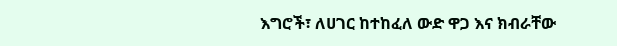እግሮች፣ ለሀገር ከተከፈለ ውድ ዋጋ እና ክብራቸው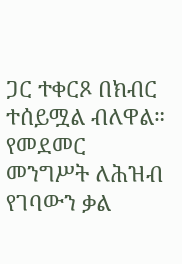ጋር ተቀርጾ በክብር ተሰይሟል ብለዋል።
የመደመር መንግሥት ለሕዝብ የገባውን ቃል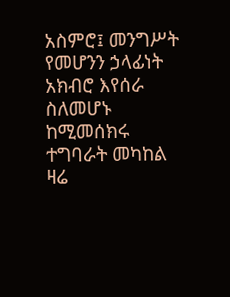አስምሮ፤ መንግሥት የመሆንን ኃላፊነት አክብሮ እየሰራ ስለመሆኑ ከሚመሰክሩ ተግባራት መካከል ዛሬ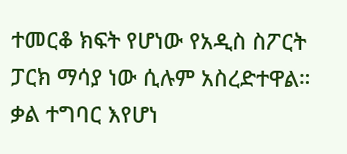ተመርቆ ክፍት የሆነው የአዲስ ስፖርት ፓርክ ማሳያ ነው ሲሉም አስረድተዋል።
ቃል ተግባር እየሆነ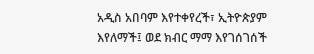አዲስ አበባም እየተቀየረች፣ ኢትዮጵያም እየለማች፤ ወደ ክብር ማማ እየገሰገሰች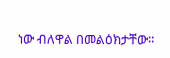ነው ብለዋል በመልዕክታቸው።